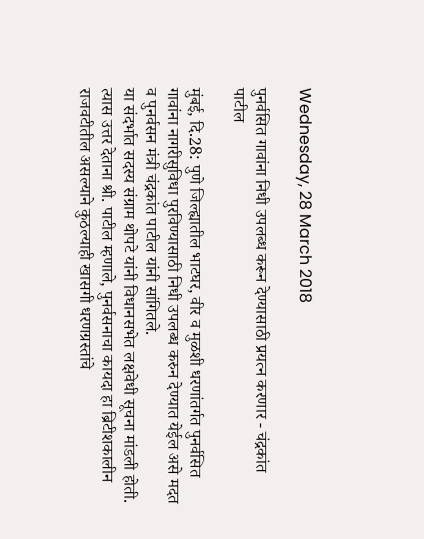Wednesday, 28 March 2018

पुनर्वसित गावांना निधी उपलब्ध करून देण्यासाठी प्रयत्न करणार - चंद्रकांत पाटील

मुंबई, दि.28: पुणे जिल्ह्यातील भाटघर, वीर व मुळशी धरणांतर्गत पुनर्वसित गावांना नागरीसुविधा पुरविण्यासाठी निधी उपलब्ध करुन देण्यात येईल असे मदत व पुनर्वसन मंत्री चंद्रकांत पाटील यांनी सांगितले.
या संदर्भात सदस्य संग्राम थोपटे यांनी विधानसभेत लक्षवेधी सूचना मांडली होती.
त्यास उत्तर देताना श्री. पाटील म्हणाले, पुनर्वसनाचा कायदा हा ब्रिटीशकालीन राजवटीतील असल्याने कुठल्याही खासगी धरणग्रस्तांचे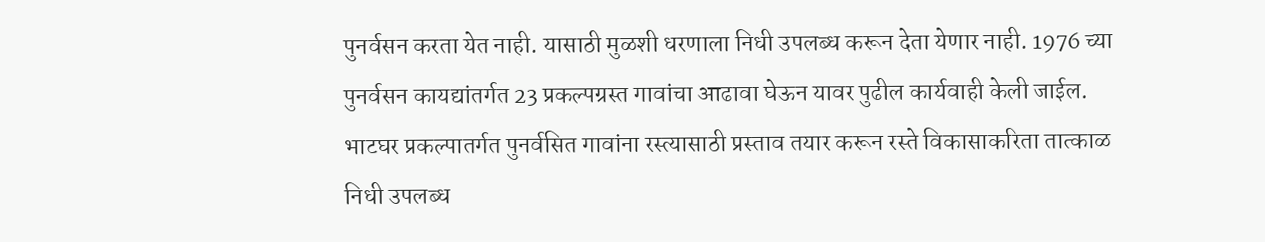पुनर्वसन करता येत नाही. यासाठी मुळशी धरणाला निधी उपलब्ध करून देता येणार नाही. 1976 च्या पुनर्वसन कायद्यांतर्गत 23 प्रकल्पग्रस्त गावांचा आढावा घेऊन यावर पुढील कार्यवाही केली जाईल.
भाटघर प्रकल्पातर्गत पुनर्वसित गावांना रस्त्यासाठी प्रस्ताव तयार करून रस्ते विकासाकरिता तात्काळ निधी उपलब्ध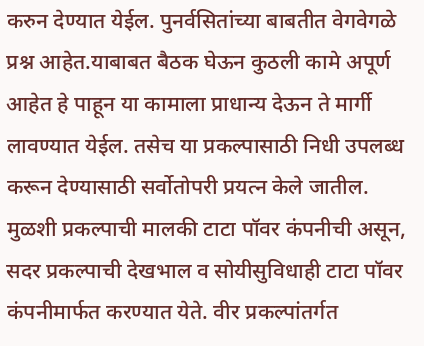करुन देण्यात येईल. पुनर्वसितांच्या बाबतीत वेगवेगळे प्रश्न आहेत.याबाबत बैठक घेऊन कुठली कामे अपूर्ण आहेत हे पाहून या कामाला प्राधान्य देऊन ते मार्गी लावण्यात येईल. तसेच या प्रकल्पासाठी निधी उपलब्ध करून देण्यासाठी सर्वोतोपरी प्रयत्न केले जातील.
मुळशी प्रकल्पाची मालकी टाटा पॉवर कंपनीची असून, सदर प्रकल्पाची देखभाल व सोयीसुविधाही टाटा पॉवर कंपनीमार्फत करण्यात येते. वीर प्रकल्पांतर्गत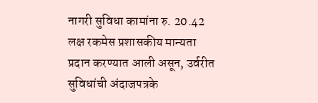नागरी सुविधा कामांना रु. 20.42 लक्ष रकमेस प्रशासकीय मान्यता प्रदान करण्यात आली असून, उर्वरीत सुविधांची अंदाजपत्रके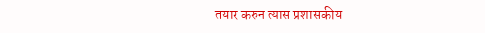तयार करुन त्यास प्रशासकीय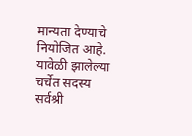मान्यता देण्याचे नियोजित आहे. यावेळी झालेल्या चर्चेत सदस्य सर्वश्री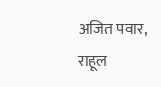अजित पवार, राहूल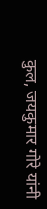कुल, जयकुमार गोरे यांनी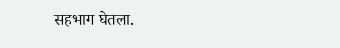सहभाग घेतला.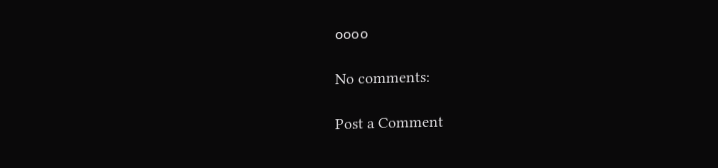००००

No comments:

Post a Comment